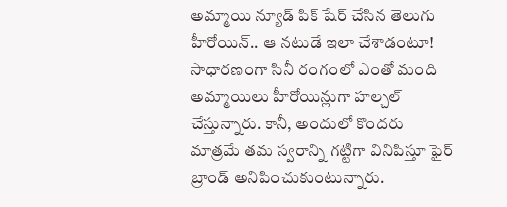అమ్మాయి న్యూడ్ పిక్ షేర్ చేసిన తెలుగు హీరోయిన్.. ఆ నటుడే ఇలా చేశాడంటూ!
సాధారణంగా సినీ రంగంలో ఎంతో మంది అమ్మాయిలు హీరోయిన్లుగా హల్చల్ చేస్తున్నారు. కానీ, అందులో కొందరు మాత్రమే తమ స్వరాన్ని గట్టిగా వినిపిస్తూ ఫైర్ బ్రాండ్ అనిపించుకుంటున్నారు.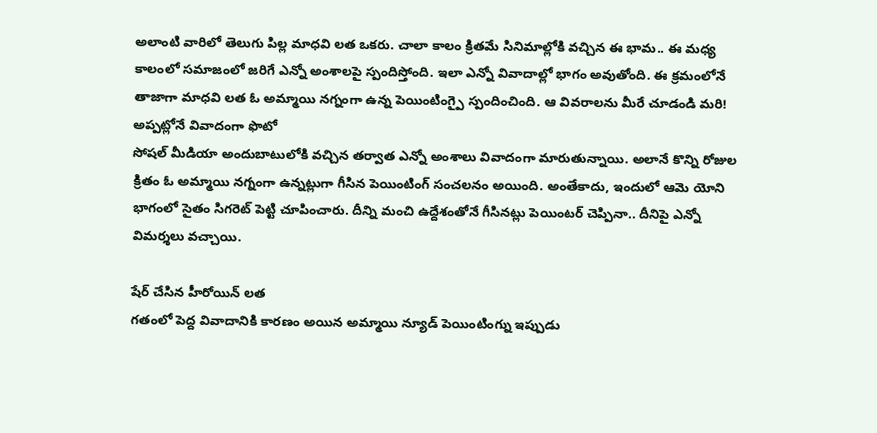అలాంటి వారిలో తెలుగు పిల్ల మాధవి లత ఒకరు. చాలా కాలం క్రితమే సినిమాల్లోకి వచ్చిన ఈ భామ.. ఈ మధ్య కాలంలో సమాజంలో జరిగే ఎన్నో అంశాలపై స్పందిస్తోంది. ఇలా ఎన్నో వివాదాల్లో భాగం అవుతోంది. ఈ క్రమంలోనే తాజాగా మాధవి లత ఓ అమ్మాయి నగ్నంగా ఉన్న పెయింటింగ్పై స్పందించింది. ఆ వివరాలను మీరే చూడండి మరి!
అప్పట్లోనే వివాదంగా ఫొటో
సోషల్ మీడియా అందుబాటులోకి వచ్చిన తర్వాత ఎన్నో అంశాలు వివాదంగా మారుతున్నాయి. అలానే కొన్ని రోజుల క్రితం ఓ అమ్మాయి నగ్నంగా ఉన్నట్లుగా గీసిన పెయింటింగ్ సంచలనం అయింది. అంతేకాదు, ఇందులో ఆమె యోని భాగంలో సైతం సిగరెట్ పెట్టి చూపించారు. దీన్ని మంచి ఉద్దేశంతోనే గీసినట్లు పెయింటర్ చెప్పినా.. దీనిపై ఎన్నో విమర్శలు వచ్చాయి.

షేర్ చేసిన హీరోయిన్ లత
గతంలో పెద్ద వివాదానికి కారణం అయిన అమ్మాయి న్యూడ్ పెయింటింగ్ను ఇప్పుడు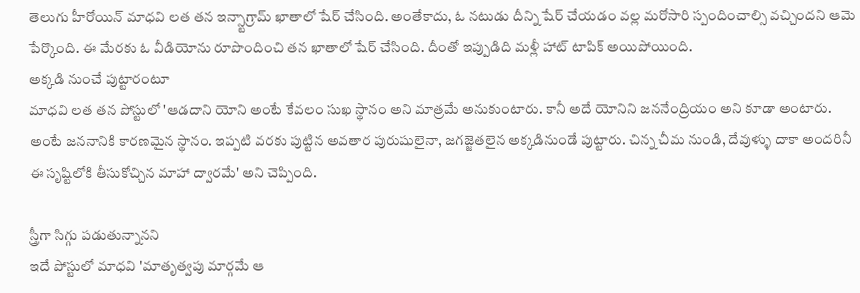తెలుగు హీరోయిన్ మాధవి లత తన ఇన్స్టాగ్రామ్ ఖాతాలో షేర్ చేసింది. అంతేకాదు, ఓ నటుడు దీన్ని షేర్ చేయడం వల్ల మరోసారి స్పందించాల్సి వచ్చిందని ఆమె పేర్కొంది. ఈ మేరకు ఓ వీడియోను రూపొందించి తన ఖాతాలో షేర్ చేసింది. దీంతో ఇప్పుడిది మళ్లీ హాట్ టాపిక్ అయిపోయింది.
అక్కడి నుంచే పుట్టారంటూ
మాధవి లత తన పోస్టులో 'ఆడదాని యోని అంటే కేవలం సుఖ స్థానం అని మాత్రమే అనుకుంటారు. కానీ అదే యోనిని జననేంద్రియం అని కూడా అంటారు. అంటే జననానికి కారణమైన స్థానం. ఇప్పటి వరకు పుట్టిన అవతార పురుషులైనా, జగజ్జెతలైన అక్కడినుండే పుట్టారు. చిన్న చీమ నుండి, దేవుళ్ళు దాకా అందరినీ ఈ సృష్టిలోకి తీసుకోచ్చిన మాహా ద్వారమే' అని చెప్పింది.

స్త్రీగా సిగ్గు పడుతున్నానని
ఇదే పోస్టులో మాధవి 'మాతృత్వపు మార్గమే ఆ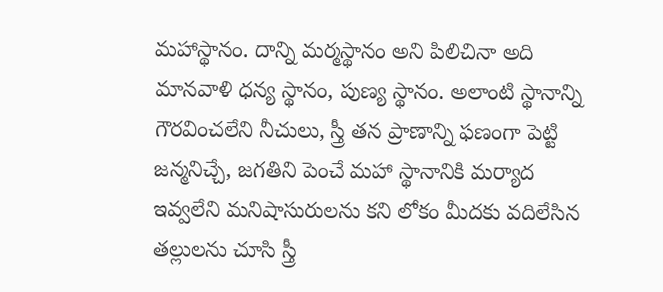మహాస్థానం. దాన్ని మర్మస్థానం అని పిలిచినా అది మానవాళి ధన్య స్థానం, పుణ్య స్థానం. అలాంటి స్థానాన్ని గౌరవించలేని నీచులు, స్త్రీ తన ప్రాణాన్ని ఫణంగా పెట్టి జన్మనిచ్చే, జగతిని పెంచే మహా స్థానానికి మర్యాద ఇవ్వలేని మనిషాసురులను కని లోకం మీదకు వదిలేసిన తల్లులను చూసి స్త్రీ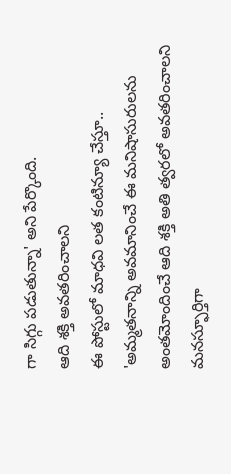గా సిగ్గు పడుతున్నా' అని పేర్కొంది.
ఆది శక్తి అవతరించాలని
ఈ పోస్టులో మాధవి లత కంటిన్యూ చేస్తూ.. 'అమ్మతనాన్ని అవమానించే ఈ మనిషాసురులను అంతమోందించే ఆది శక్తి అతి త్వరలో అవతరించాలని మనస్ఫూర్తిగా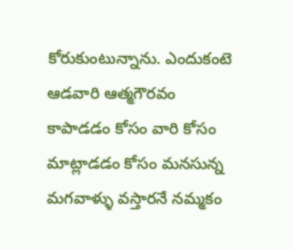కోరుకుంటున్నాను. ఎందుకంటె ఆడవారి ఆత్మగౌరవం కాపాడడం కోసం వారి కోసం మాట్లాడడం కోసం మనసున్న మగవాళ్ళు వస్తారనే నమ్మకం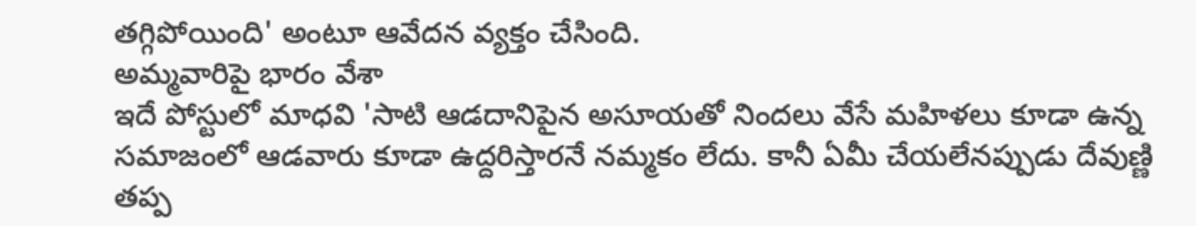తగ్గిపోయింది' అంటూ ఆవేదన వ్యక్తం చేసింది.
అమ్మవారిపై భారం వేశా
ఇదే పోస్టులో మాధవి 'సాటి ఆడదానిపైన అసూయతో నిందలు వేసే మహిళలు కూడా ఉన్న సమాజంలో ఆడవారు కూడా ఉద్దరిస్తారనే నమ్మకం లేదు. కానీ ఏమీ చేయలేనప్పుడు దేవుణ్ణి తప్ప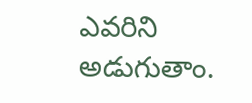ఎవరిని అడుగుతాం.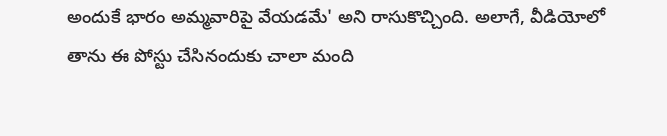అందుకే భారం అమ్మవారిపై వేయడమే' అని రాసుకొచ్చింది. అలాగే, వీడియోలో తాను ఈ పోస్టు చేసినందుకు చాలా మంది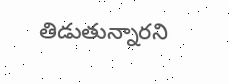తిడుతున్నారని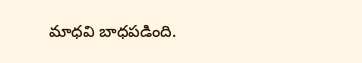మాధవి బాధపడింది.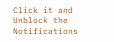Click it and Unblock the Notifications